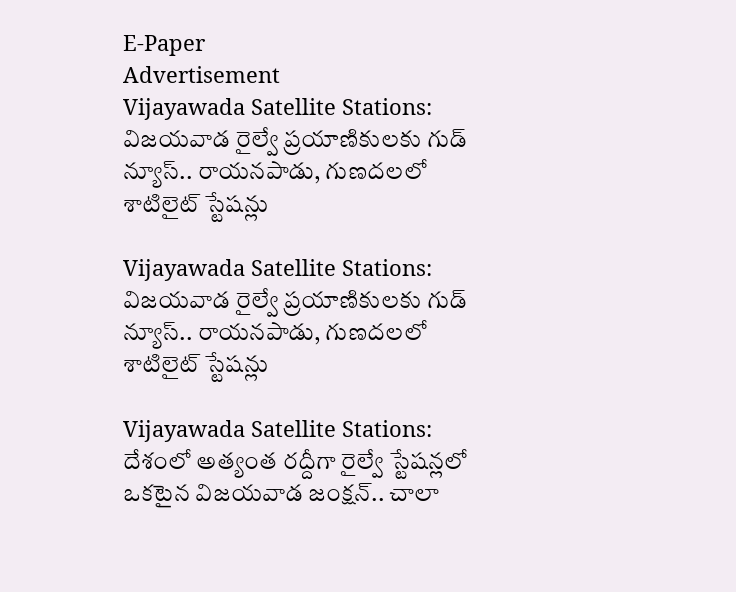E-Paper
Advertisement
Vijayawada Satellite Stations: విజయవాడ రైల్వే ప్రయాణికులకు గుడ్ న్యూస్.. రాయనపాడు, గుణదలలో శాటిలైట్ స్టేషన్లు

Vijayawada Satellite Stations: విజయవాడ రైల్వే ప్రయాణికులకు గుడ్ న్యూస్.. రాయనపాడు, గుణదలలో శాటిలైట్ స్టేషన్లు

Vijayawada Satellite Stations: దేశంలో అత్యంత రద్దీగా రైల్వే స్టేషన్లలో ఒకటైన విజయవాడ జంక్షన్.. చాలా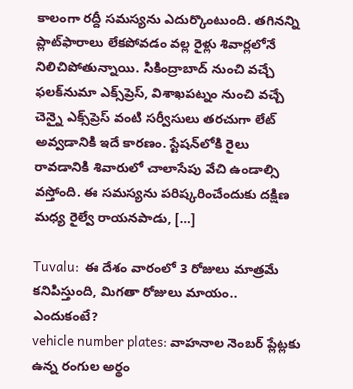కాలంగా రద్దీ సమస్యను ఎదుర్కొంటుంది. తగినన్ని ప్లాట్‌ఫారాలు లేకపోవడం వల్ల రైళ్లు శివార్లలోనే నిలిచిపోతున్నాయి. సికింద్రాబాద్ నుంచి వచ్చే ఫలక్‌నుమా ఎక్స్‌ప్రెస్, విశాఖపట్నం నుంచి వచ్చే చెన్నై ఎక్స్‌ప్రెస్ వంటి సర్వీసులు తరచుగా లేట్ అవ్వడానికి ఇదే కారణం. స్టేషన్‌లోకి రైలు రావడానికి శివారులో చాలాసేపు వేచి ఉండాల్సి వస్తోంది. ఈ సమస్యను పరిష్కరించేందుకు దక్షిణ మధ్య రైల్వే రాయనపాడు, […]

Tuvalu:  ఈ దేశం వారంలో 3 రోజులు మాత్రమే కనిపిస్తుంది, మిగతా రోజులు మాయం.. ఎందుకంటే?
vehicle number plates: వాహనాల నెంబర్ ప్లేట్లకు ఉన్న రంగుల అర్థం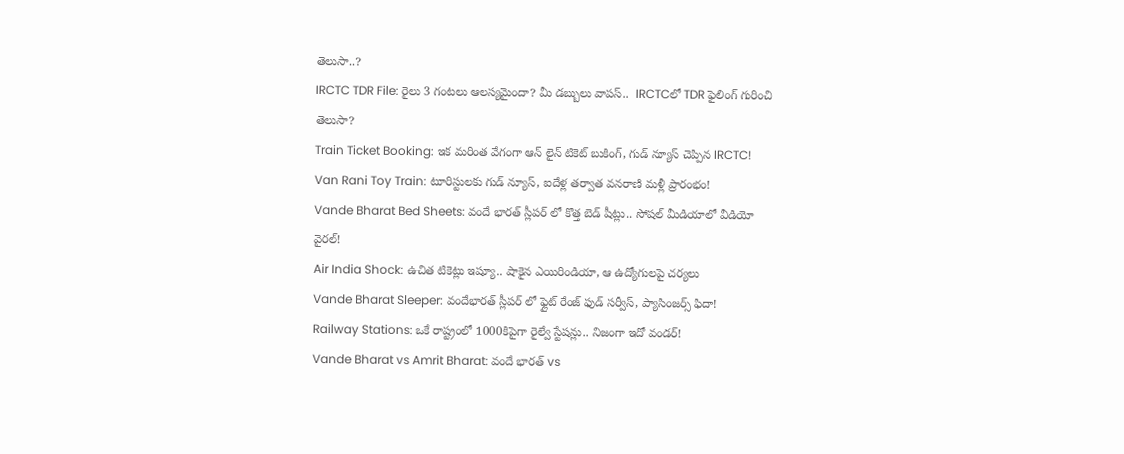తెలుసా..?
IRCTC TDR File: రైలు 3 గంటలు ఆలస్యమైందా? మీ డబ్బులు వాపస్..  IRCTCలో TDR ఫైలింగ్ గురించి తెలుసా?
Train Ticket Booking: ఇక మరింత వేగంగా ఆన్‌ లైన్ టికెట్ బుకింగ్, గుడ్ న్యూస్ చెప్పిన IRCTC!
Van Rani Toy Train: టూరిస్టులకు గుడ్ న్యూస్, ఐదేళ్ల తర్వాత వనరాణి మళ్లీ ప్రారంభం!
Vande Bharat Bed Sheets: వందే భారత్ స్లీపర్‌ లో కొత్త బెడ్ షీట్లు.. సోషల్ మీడియాలో వీడియో వైరల్!
Air India Shock: ఉచిత టికెట్లు ఇష్యూ.. షాకైన ఎయిరిండియా, ఆ ఉద్యోగులపై చర్యలు
Vande Bharat Sleeper: వందేభారత్ స్లీపర్ లో ఫ్లైట్ రేంజ్ ఫుడ్ సర్వీస్, ప్యాసింజర్స్ ఫిదా!
Railway Stations: ఒకే రాష్ట్రంలో 1000కిపైగా రైల్వే స్టేషన్లు.. నిజంగా ఇదో వండర్!
Vande Bharat vs Amrit Bharat: వందే భారత్ vs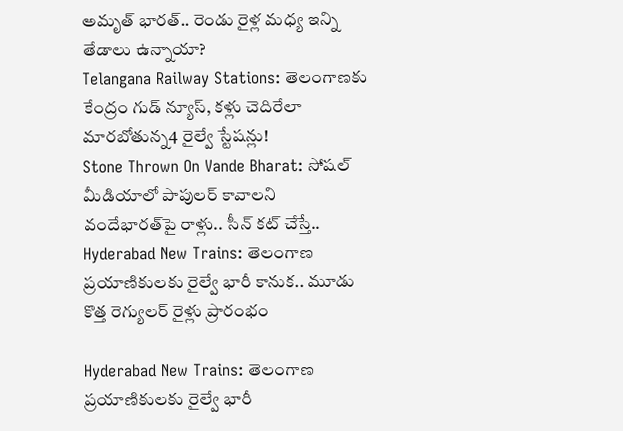అమృత్ భారత్.. రెండు రైళ్ల మధ్య ఇన్ని తేడాలు ఉన్నాయా?
Telangana Railway Stations: తెలంగాణకు కేంద్రం గుడ్ న్యూస్, కళ్లు చెదిరేలా మారబోతున్న4 రైల్వే స్టేషన్లు!
Stone Thrown On Vande Bharat: సోషల్ మీడియాలో పాపులర్ కావాలని వందేభారత్‌పై రాళ్లు.. సీన్ కట్ చేస్తే..
Hyderabad New Trains: తెలంగాణ ప్రయాణికులకు రైల్వే భారీ కానుక.. మూడు కొత్త రెగ్యులర్ రైళ్లు ప్రారంభం

Hyderabad New Trains: తెలంగాణ ప్రయాణికులకు రైల్వే భారీ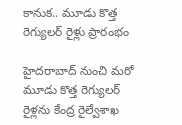కానుక.. మూడు కొత్త రెగ్యులర్ రైళ్లు ప్రారంభం

హైదరాబాద్ నుంచి మరో మూడు కొత్త రెగ్యులర్ రైళ్లను కేంద్ర రైల్వేశాఖ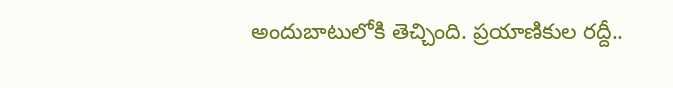అందుబాటులోకి తెచ్చింది. ప్రయాణికుల రద్దీ..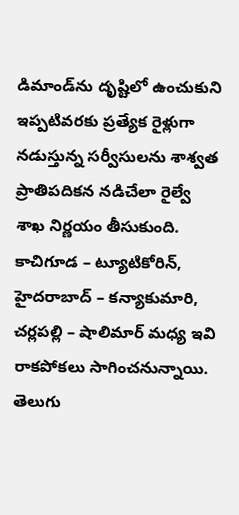డిమాండ్‌ను దృష్టిలో ఉంచుకుని ఇప్పటివరకు ప్రత్యేక రైళ్లుగా నడుస్తున్న సర్వీసులను శాశ్వత ప్రాతిపదికన నడిచేలా రైల్వే శాఖ నిర్ణయం తీసుకుంది. కాచిగూడ – ట్యూటికోరిన్, హైదరాబాద్ – కన్యాకుమారి, చర్లపల్లి – షాలిమార్ మధ్య ఇవి రాకపోకలు సాగించనున్నాయి. తెలుగు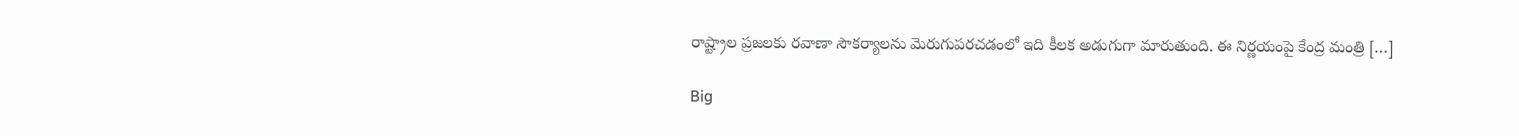రాష్ట్రాల ప్రజలకు రవాణా సౌకర్యాలను మెరుగుపరచడంలో ఇది కీలక అడుగుగా మారుతుంది. ఈ నిర్ణయంపై కేంద్ర మంత్రి […]

Big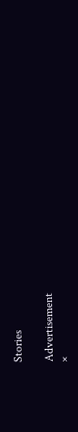Stories

Advertisement
×